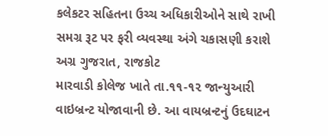કલેકટર સહિતના ઉચ્ચ અધિકારીઓને સાથે રાખી સમગ્ર રૂટ પર ફરી વ્યવસ્થા અંગે ચકાસણી કરાશે
અગ્ર ગુજરાત, રાજકોટ
મારવાડી કોલેજ ખાતે તા.૧૧-૧૨ જાન્યુઆરી વાઇબ્રન્ટ યોજાવાની છે. આ વાયબ્રન્ટનું ઉદઘાટન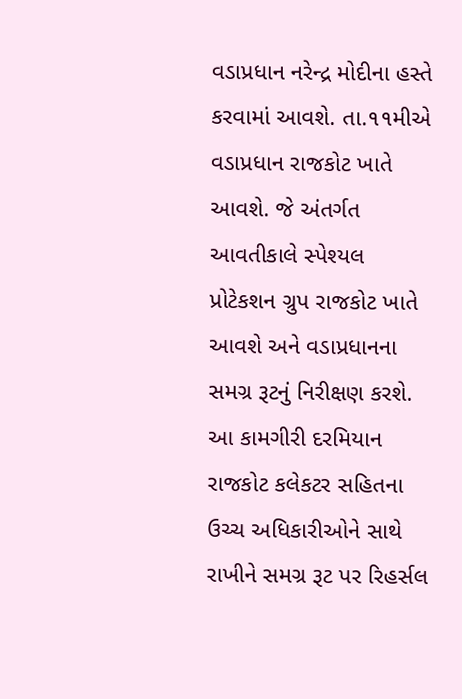વડાપ્રધાન નરેન્દ્ર મોદીના હસ્તે કરવામાં આવશે. તા.૧૧મીએ વડાપ્રધાન રાજકોટ ખાતે આવશે. જે અંતર્ગત આવતીકાલે સ્પેશ્યલ પ્રોટેકશન ગ્રુપ રાજકોટ ખાતે આવશે અને વડાપ્રધાનના સમગ્ર રૂટનું નિરીક્ષણ કરશે. આ કામગીરી દરમિયાન રાજકોટ કલેકટર સહિતના ઉચ્ચ અધિકારીઓને સાથે રાખીને સમગ્ર રૂટ પર રિહર્સલ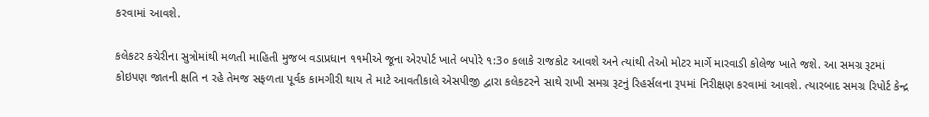કરવામાં આવશે.

કલેકટર કચેરીના સુત્રોમાંથી મળતી માહિતી મુજબ વડાપ્રધાન ૧૧મીએ જૂના એરપોર્ટ ખાતે બપોરે ૧:3૦ કલાકે રાજકોટ આવશે અને ત્યાંથી તેઓ મોટર માર્ગે મારવાડી કોલેજ ખાતે જશે. આ સમગ્ર રૂટમાં કોઇપણ જાતની ક્ષતિ ન રહે તેમજ સફળતા પૂર્વક કામગીરી થાય તે માટે આવતીકાલે એસપીજી દ્વારા કલેકટરને સાથે રાખી સમગ્ર રૂટનું રિહર્સલના રૂપમાં નિરીક્ષણ કરવામાં આવશે. ત્યારબાદ સમગ્ર રિપોર્ટ કેન્દ્ર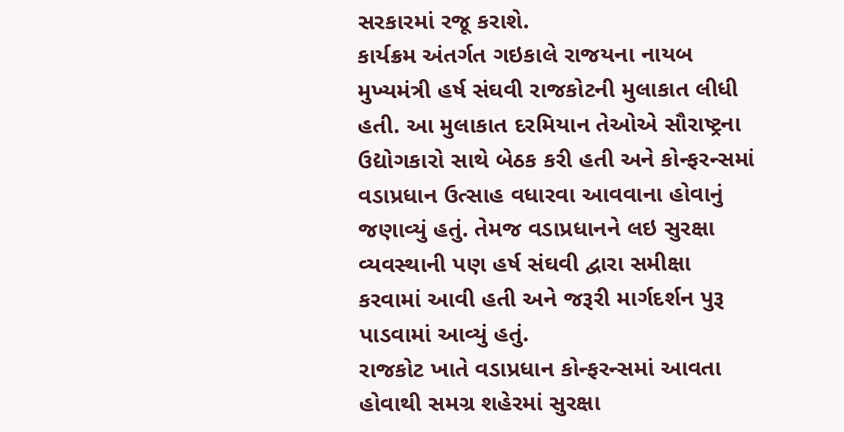સરકારમાં રજૂ કરાશે.
કાર્યક્રમ અંતર્ગત ગઇકાલે રાજયના નાયબ મુખ્યમંત્રી હર્ષ સંઘવી રાજકોટની મુલાકાત લીધી હતી. આ મુલાકાત દરમિયાન તેઓએ સૌરાષ્ટ્રના ઉદ્યોગકારો સાથે બેઠક કરી હતી અને કોન્ફરન્સમાં વડાપ્રધાન ઉત્સાહ વધારવા આવવાના હોવાનું જણાવ્યું હતું. તેમજ વડાપ્રધાનને લઇ સુરક્ષા વ્યવસ્થાની પણ હર્ષ સંઘવી દ્વારા સમીક્ષા કરવામાં આવી હતી અને જરૂરી માર્ગદર્શન પુરૂ પાડવામાં આવ્યું હતું.
રાજકોટ ખાતે વડાપ્રધાન કોન્ફરન્સમાં આવતા હોવાથી સમગ્ર શહેરમાં સુરક્ષા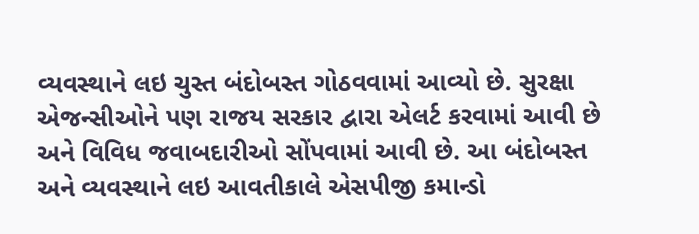વ્યવસ્થાને લઇ ચુસ્ત બંદોબસ્ત ગોઠવવામાં આવ્યો છે. સુરક્ષા એજન્સીઓને પણ રાજય સરકાર દ્વારા એલર્ટ કરવામાં આવી છે અને વિવિધ જવાબદારીઓ સોંપવામાં આવી છે. આ બંદોબસ્ત અને વ્યવસ્થાને લઇ આવતીકાલે એસપીજી કમાન્ડો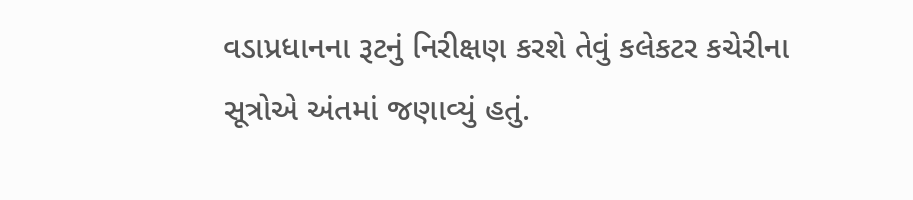વડાપ્રધાનના રૂટનું નિરીક્ષણ કરશે તેવું કલેકટર કચેરીના સૂત્રોએ અંતમાં જણાવ્યું હતું.